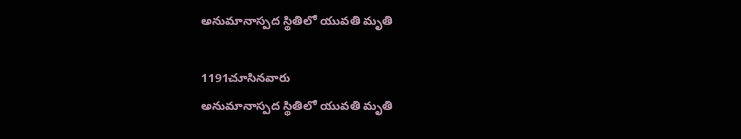అనుమానాస్పద స్థితిలో యువతి మృతి

1191చూసినవారు
అనుమానాస్పద స్థితిలో యువతి మృతి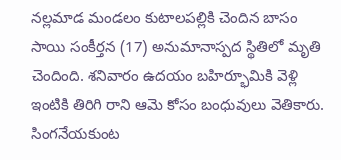నల్లమాడ మండలం కుటాలపల్లికి చెందిన బాసం సాయి సంకీర్తన (17) అనుమానాస్పద స్థితిలో మృతి చెందింది. శనివారం ఉదయం బహిర్భూమికి వెళ్లి ఇంటికి తిరిగి రాని ఆమె కోసం బంధువులు వెతికారు. సింగనేయకుంట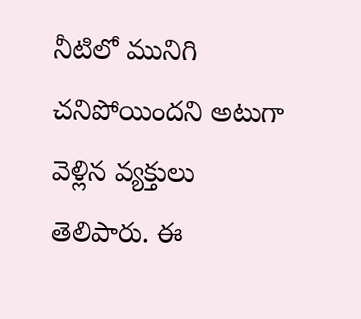నీటిలో మునిగి చనిపోయిందని అటుగా వెళ్లిన వ్యక్తులు తెలిపారు. ఈ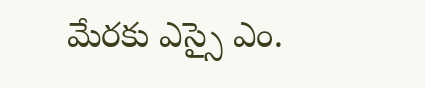మేరకు ఎస్సై ఎం.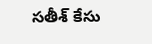సతీశ్ కేసు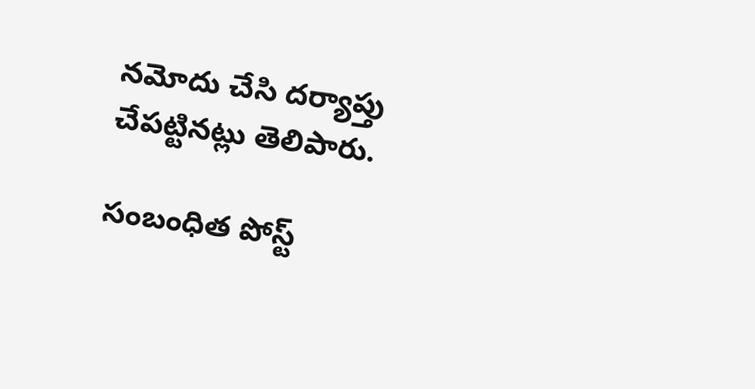నమోదు చేసి దర్యాప్తు చేపట్టినట్లు తెలిపారు.

సంబంధిత పోస్ట్